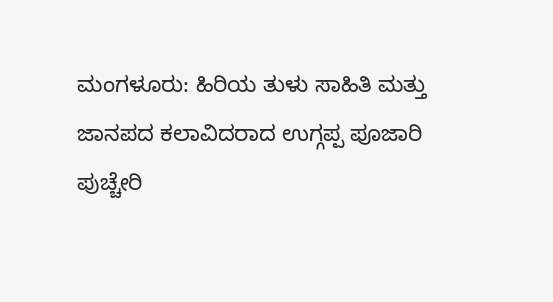ಮಂಗಳೂರು: ಹಿರಿಯ ತುಳು ಸಾಹಿತಿ ಮತ್ತು ಜಾನಪದ ಕಲಾವಿದರಾದ ಉಗ್ಗಪ್ಪ ಪೂಜಾರಿ ಪುಚ್ಚೇರಿ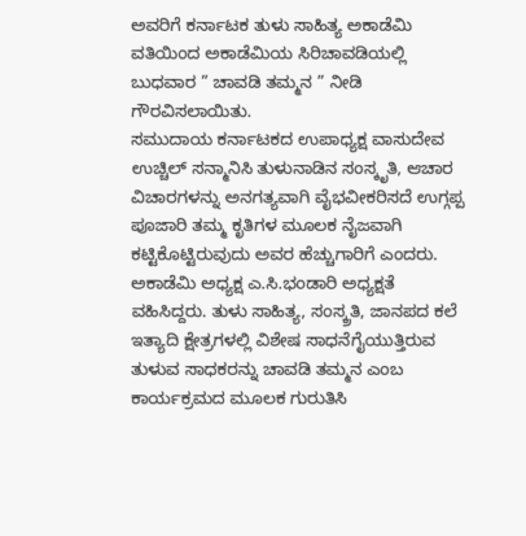ಅವರಿಗೆ ಕರ್ನಾಟಕ ತುಳು ಸಾಹಿತ್ಯ ಅಕಾಡೆಮಿ ವತಿಯಿಂದ ಅಕಾಡೆಮಿಯ ಸಿರಿಚಾವಡಿಯಲ್ಲಿ ಬುಧವಾರ ” ಚಾವಡಿ ತಮ್ಮನ ” ನೀಡಿ ಗೌರವಿಸಲಾಯಿತು.
ಸಮುದಾಯ ಕರ್ನಾಟಕದ ಉಪಾಧ್ಯಕ್ಷ ವಾಸುದೇವ ಉಚ್ಚಿಲ್ ಸನ್ಮಾನಿಸಿ ತುಳುನಾಡಿನ ಸಂಸ್ಕೃತಿ, ಆಚಾರ ವಿಚಾರಗಳನ್ನು ಅನಗತ್ಯವಾಗಿ ವೈಭವೀಕರಿಸದೆ ಉಗ್ಗಪ್ಪ ಪೂಜಾರಿ ತಮ್ಮ ಕೃತಿಗಳ ಮೂಲಕ ನೈಜವಾಗಿ ಕಟ್ಟಿಕೊಟ್ಟಿರುವುದು ಅವರ ಹೆಚ್ಚುಗಾರಿಗೆ ಎಂದರು.
ಅಕಾಡೆಮಿ ಅಧ್ಯಕ್ಷ ಎ.ಸಿ.ಭಂಡಾರಿ ಅಧ್ಯಕ್ಷತೆ ವಹಿಸಿದ್ದರು. ತುಳು ಸಾಹಿತ್ಯ, ಸಂಸ್ಕ್ರತಿ, ಜಾನಪದ ಕಲೆ ಇತ್ಯಾದಿ ಕ್ಷೇತ್ರಗಳಲ್ಲಿ ವಿಶೇಷ ಸಾಧನೆಗೈಯುತ್ತಿರುವ ತುಳುವ ಸಾಧಕರನ್ನು ಚಾವಡಿ ತಮ್ಮನ ಎಂಬ ಕಾರ್ಯಕ್ರಮದ ಮೂಲಕ ಗುರುತಿಸಿ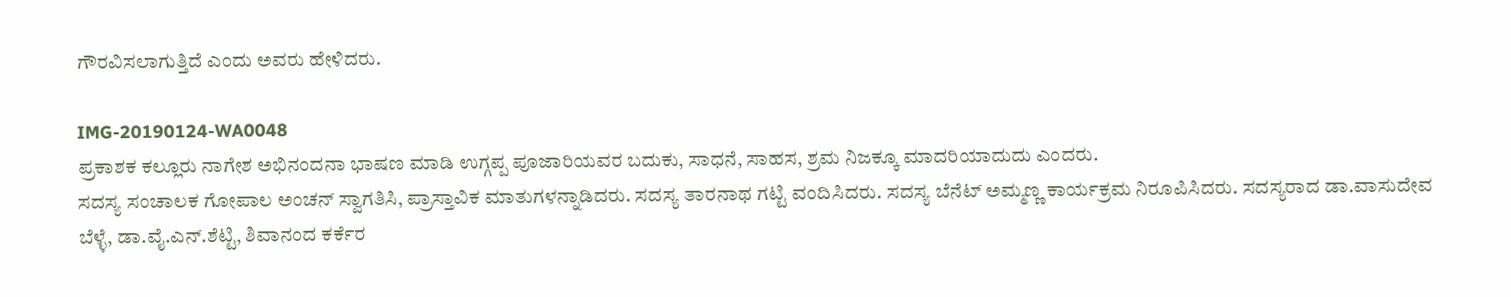ಗೌರವಿಸಲಾಗುತ್ತಿದೆ ಎಂದು ಅವರು ಹೇಳಿದರು.

IMG-20190124-WA0048
ಪ್ರಕಾಶಕ ಕಲ್ಲೂರು ನಾಗೇಶ ಅಭಿನಂದನಾ ಭಾಷಣ ಮಾಡಿ ಉಗ್ಗಪ್ಪ ಪೂಜಾರಿಯವರ ಬದುಕು, ಸಾಧನೆ, ಸಾಹಸ, ಶ್ರಮ ನಿಜಕ್ಕೂ ಮಾದರಿಯಾದುದು ಎಂದರು.
ಸದಸ್ಯ ಸಂಚಾಲಕ ಗೋಪಾಲ ಅಂಚನ್ ಸ್ವಾಗತಿಸಿ, ಪ್ರಾಸ್ತಾವಿಕ ಮಾತುಗಳನ್ನಾಡಿದರು. ಸದಸ್ಯ ತಾರನಾಥ ಗಟ್ಟಿ ವಂದಿಸಿದರು. ಸದಸ್ಯ ಬೆನೆಟ್ ಅಮ್ಮಣ್ಣ ಕಾರ್ಯಕ್ರಮ ನಿರೂಪಿಸಿದರು. ಸದಸ್ಯರಾದ ಡಾ.ವಾಸುದೇವ ಬೆಳ್ಳೆ, ಡಾ.ವೈ.ಎನ್.ಶೆಟ್ಟಿ, ಶಿವಾನಂದ ಕರ್ಕೆರ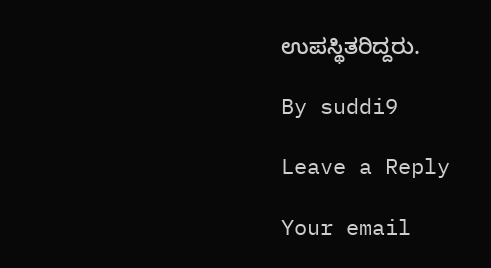ಉಪಸ್ಥಿತರಿದ್ದರು.

By suddi9

Leave a Reply

Your email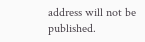address will not be published.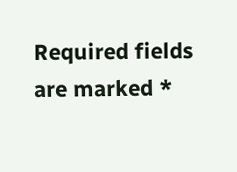Required fields are marked *